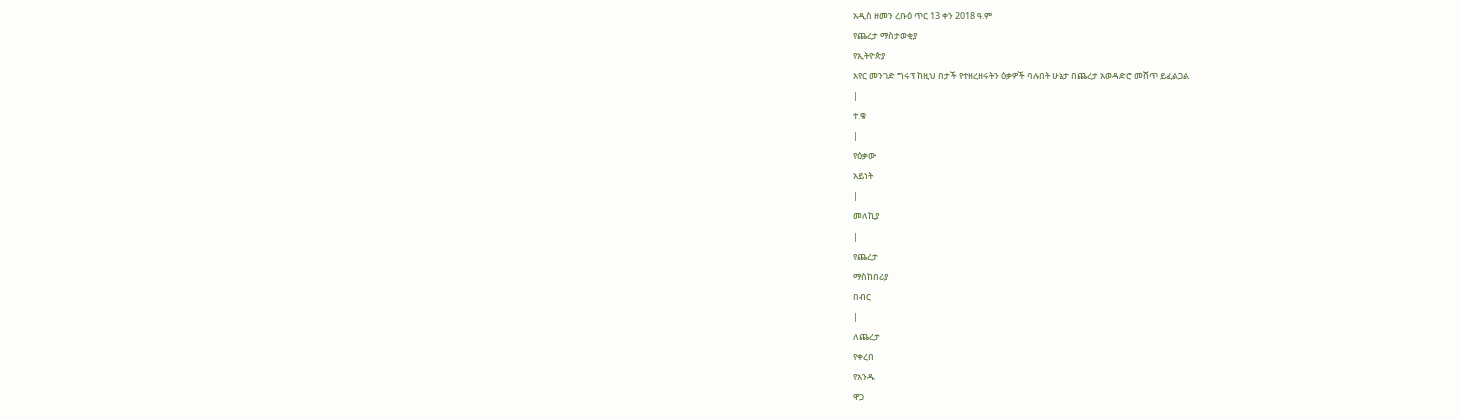አዲስ ዘመን ረቡዕ ጥር 13 ቀን 2018 ዓ.ም
የጨረታ ማስታወቂያ
የኢትዮጵያ
አየር መንገድ ግሩፕ ከዚህ በታች የተዘረዘሩትን ዕቃዎች ባሉበት ሁኔታ በጨረታ አወዳድሮ መሸጥ ይፈልጋል
|
ተ.ቁ
|
የዕቃው
አይነት
|
መለኪያ
|
የጨረታ
ማስከበሪያ
በብር
|
ለጨረታ
የቀረበ
የአንዱ
ዋጋ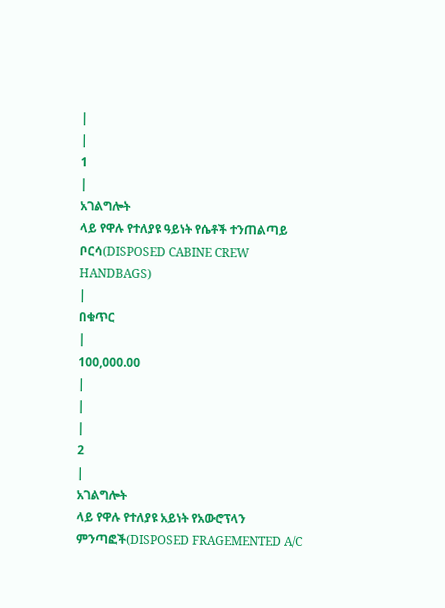|
|
1
|
አገልግሎት
ላይ የዋሉ የተለያዩ ዓይነት የሴቶች ተንጠልጣይ ቦርሳ(DISPOSED CABINE CREW
HANDBAGS)
|
በቁጥር
|
100,000.00
|
|
|
2
|
አገልግሎት
ላይ የዋሉ የተለያዩ አይነት የአውሮፕላን ምንጣፎች(DISPOSED FRAGEMENTED A/C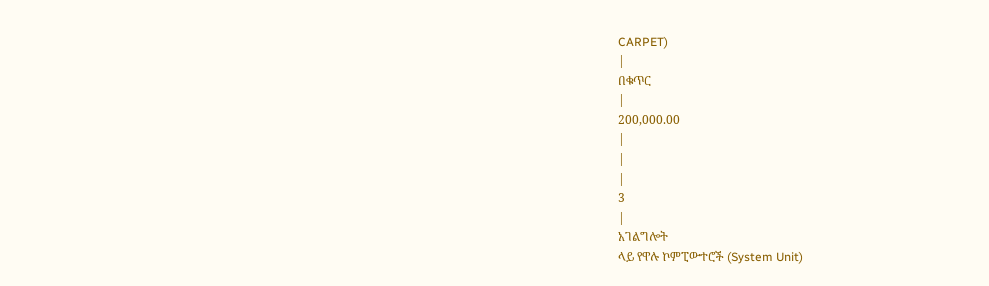CARPET)
|
በቁጥር
|
200,000.00
|
|
|
3
|
አገልግሎት
ላይ የዋሉ ኮምፒውተሮች (System Unit)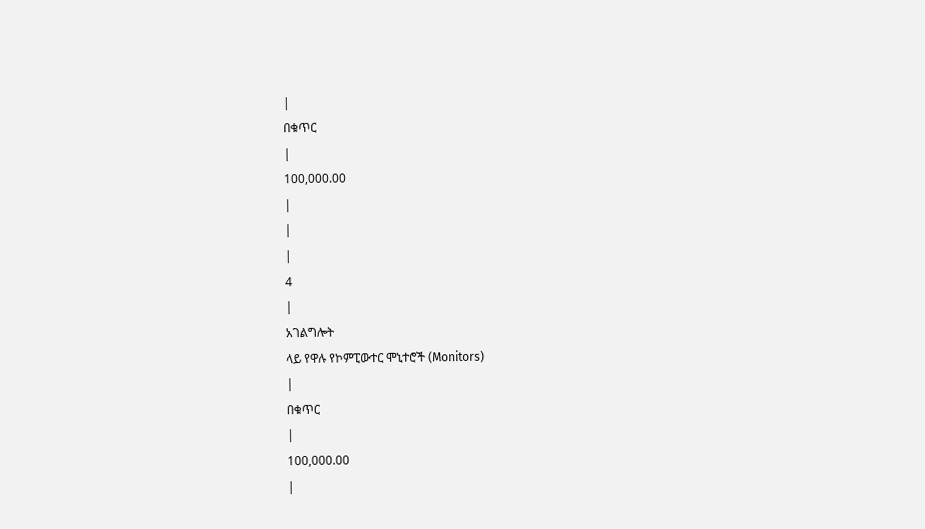|
በቁጥር
|
100,000.00
|
|
|
4
|
አገልግሎት
ላይ የዋሉ የኮምፒውተር ሞኒተሮች (Monitors)
|
በቁጥር
|
100,000.00
|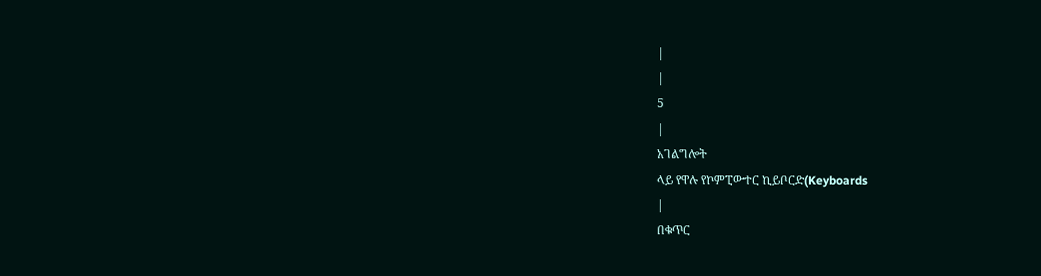|
|
5
|
አገልግሎት
ላይ የዋሉ የኮምፒውተር ኪይቦርድ(Keyboards
|
በቁጥር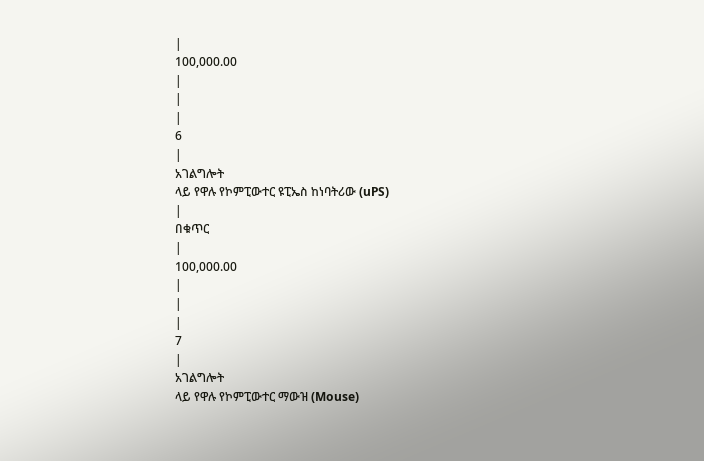|
100,000.00
|
|
|
6
|
አገልግሎት
ላይ የዋሉ የኮምፒውተር ዩፒኤስ ከነባትሪው (uPS)
|
በቁጥር
|
100,000.00
|
|
|
7
|
አገልግሎት
ላይ የዋሉ የኮምፒውተር ማውዝ (Mouse)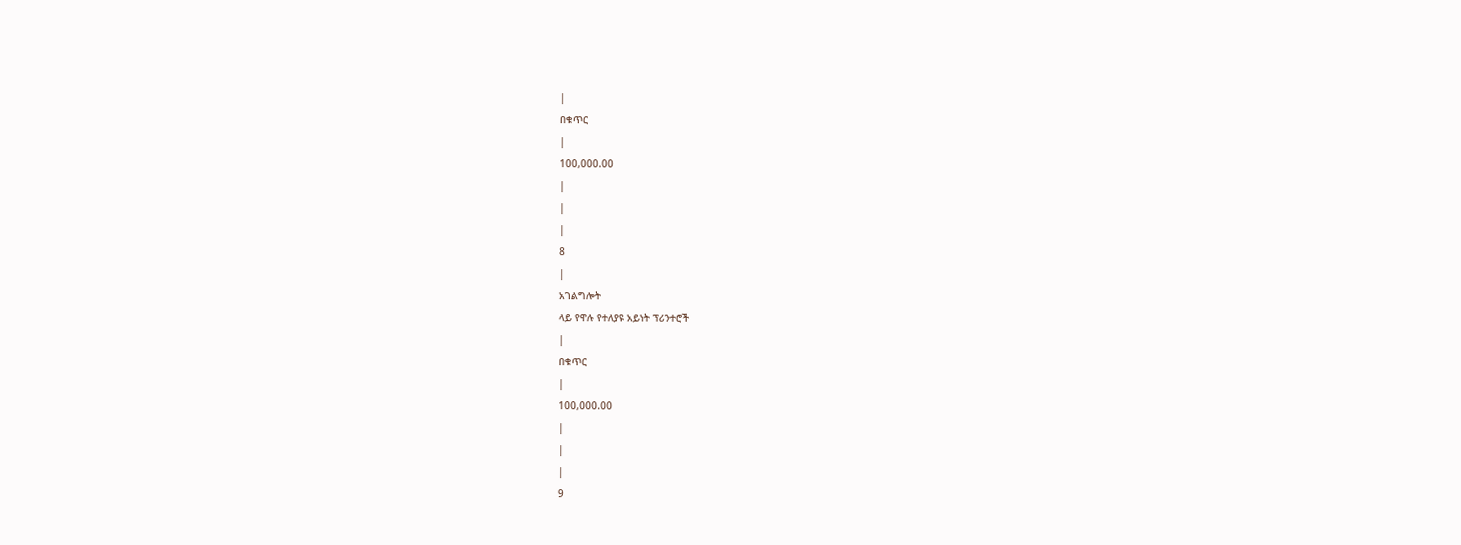|
በቁጥር
|
100,000.00
|
|
|
8
|
አገልግሎት
ላይ የዋሉ የተለያዩ አይነት ፕሪንተሮች
|
በቁጥር
|
100,000.00
|
|
|
9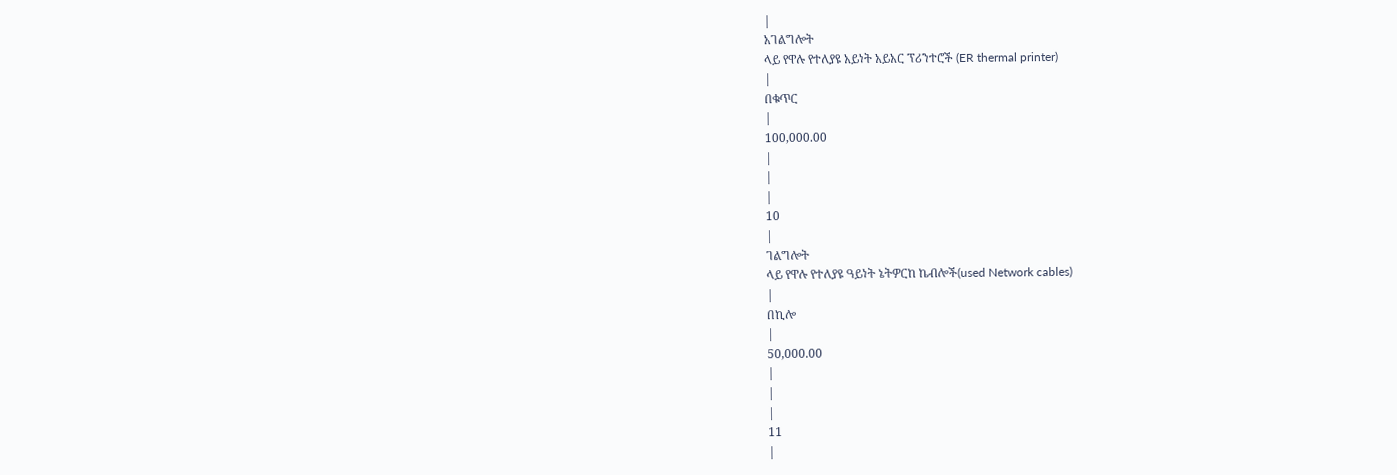|
አገልግሎት
ላይ የዋሉ የተለያዩ አይነት አይአር ፕሪንተሮች (ER thermal printer)
|
በቁጥር
|
100,000.00
|
|
|
10
|
ገልግሎት
ላይ የዋሉ የተለያዩ ዓይነት ኔትዎርከ ኬብሎች(used Network cables)
|
በኪሎ
|
50,000.00
|
|
|
11
|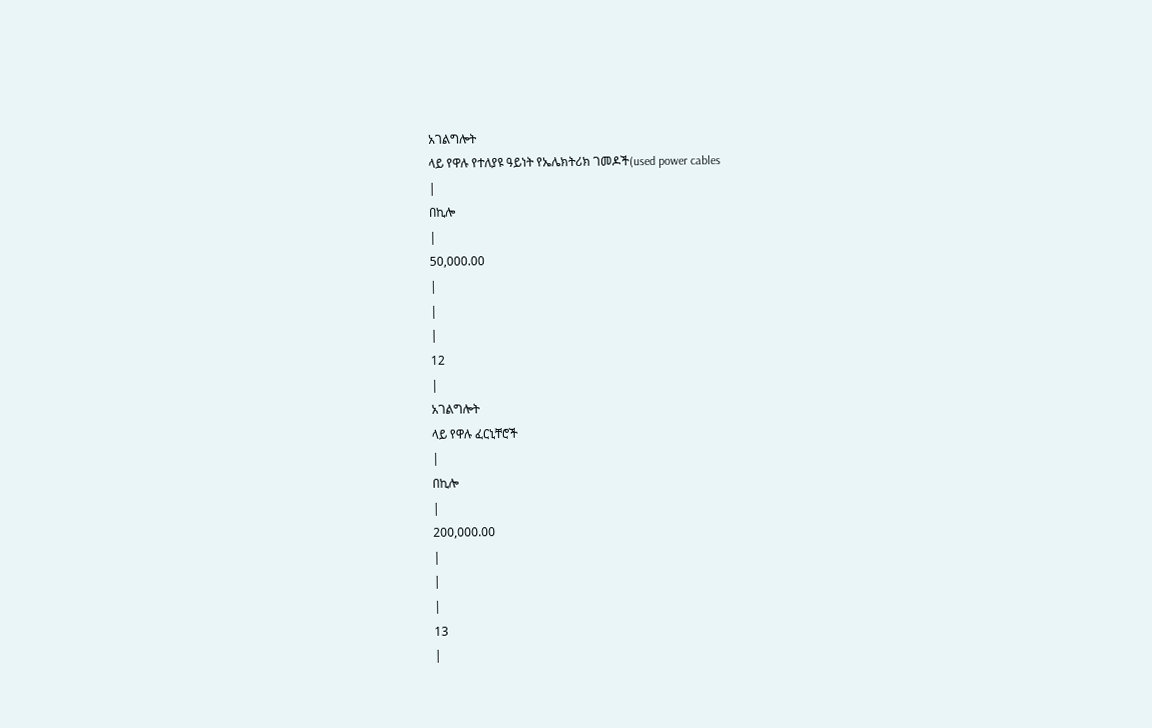አገልግሎት
ላይ የዋሉ የተለያዩ ዓይነት የኤሌክትሪክ ገመዶች(used power cables
|
በኪሎ
|
50,000.00
|
|
|
12
|
አገልግሎት
ላይ የዋሉ ፈርኒቸሮች
|
በኪሎ
|
200,000.00
|
|
|
13
|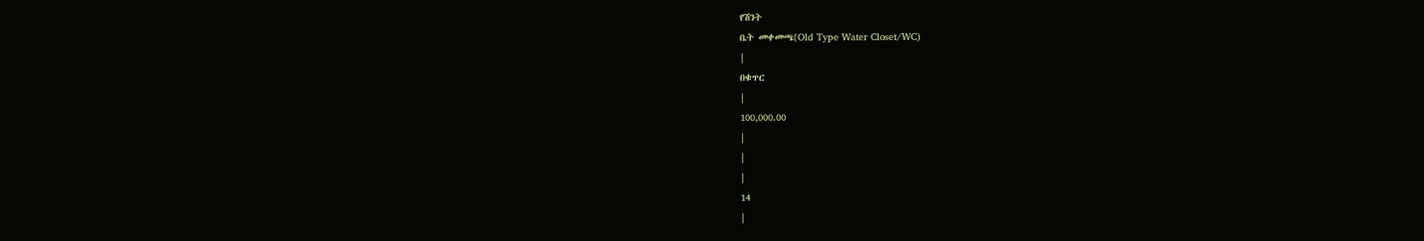የሽንት
ቤት መቀመጫ(Old Type Water Closet/WC)
|
በቁጥር
|
100,000.00
|
|
|
14
|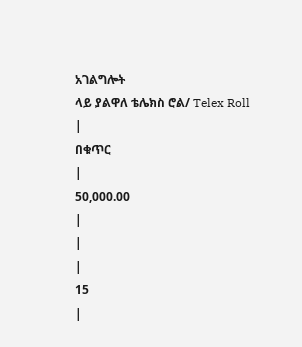አገልግሎት
ላይ ያልዋለ ቴሌክስ ሮል/ Telex Roll
|
በቁጥር
|
50,000.00
|
|
|
15
|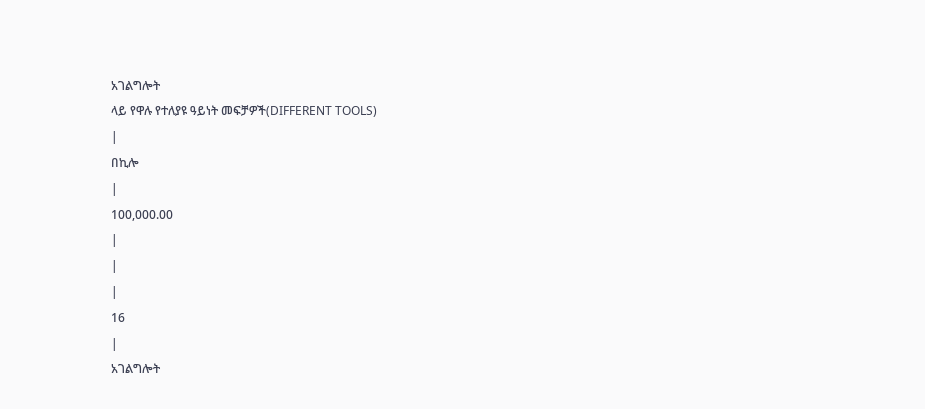አገልግሎት
ላይ የዋሉ የተለያዩ ዓይነት መፍቻዎች(DIFFERENT TOOLS)
|
በኪሎ
|
100,000.00
|
|
|
16
|
አገልግሎት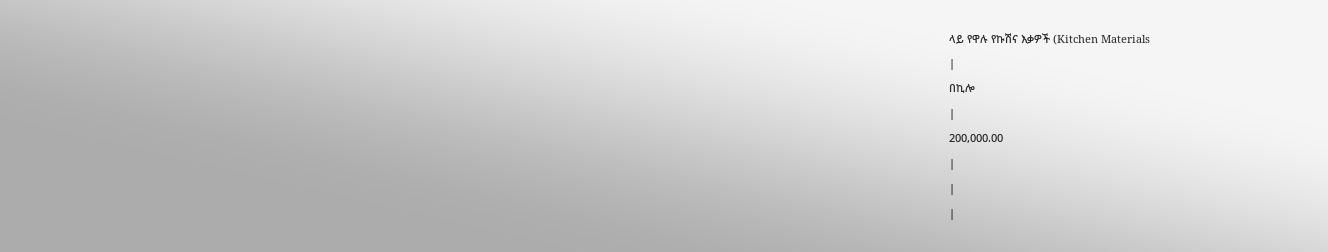ላይ የዋሉ የኩሽና እቃዎች (Kitchen Materials
|
በኪሎ
|
200,000.00
|
|
|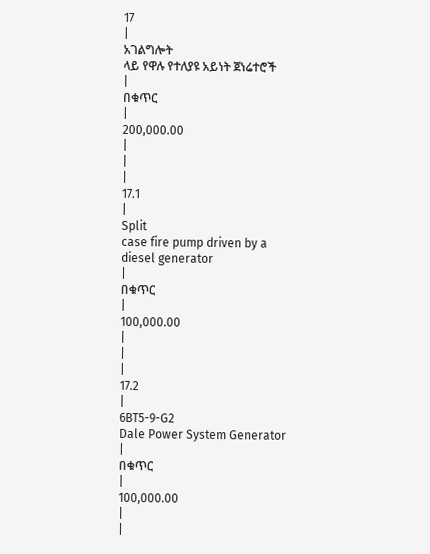17
|
አገልግሎት
ላይ የዋሉ የተለያዩ አይነት ጀነሬተሮች
|
በቁጥር
|
200,000.00
|
|
|
17.1
|
Split
case fire pump driven by a diesel generator
|
በቁጥር
|
100,000.00
|
|
|
17.2
|
6BT5-9-G2
Dale Power System Generator
|
በቁጥር
|
100,000.00
|
|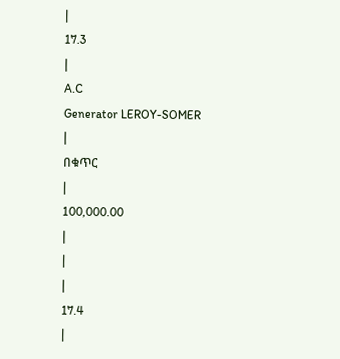|
17.3
|
A.C
Generator LEROY-SOMER
|
በቁጥር
|
100,000.00
|
|
|
17.4
|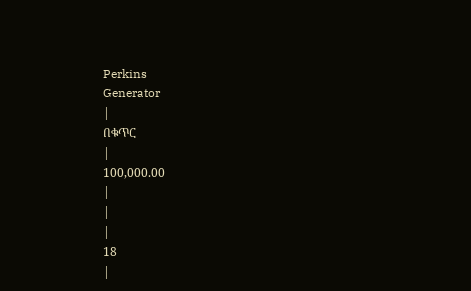Perkins
Generator
|
በቁጥር
|
100,000.00
|
|
|
18
|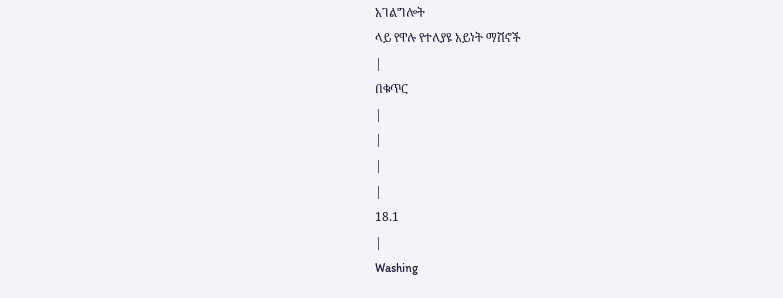አገልግሎት
ላይ የዋሉ የተለያዩ አይነት ማሽኖች
|
በቁጥር
|
|
|
|
18.1
|
Washing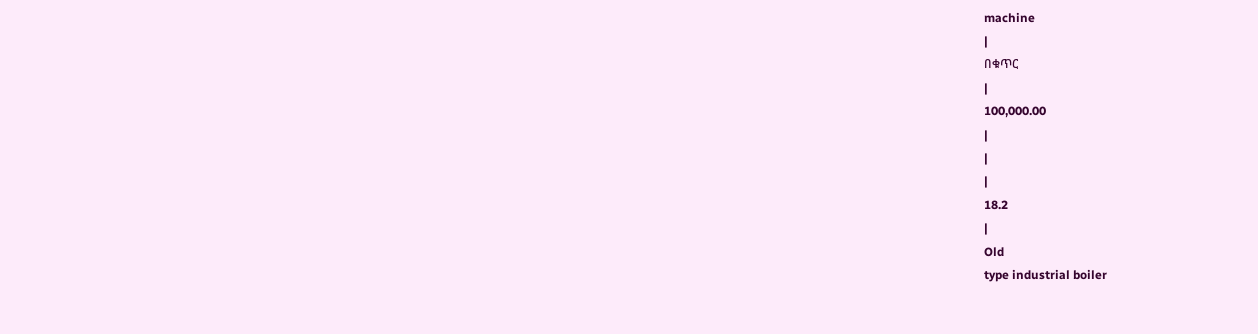machine
|
በቁጥር
|
100,000.00
|
|
|
18.2
|
Old
type industrial boiler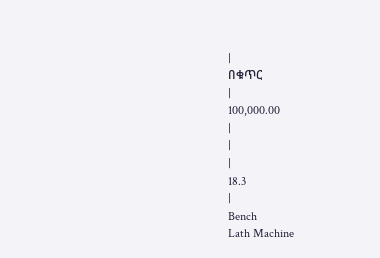|
በቁጥር
|
100,000.00
|
|
|
18.3
|
Bench
Lath Machine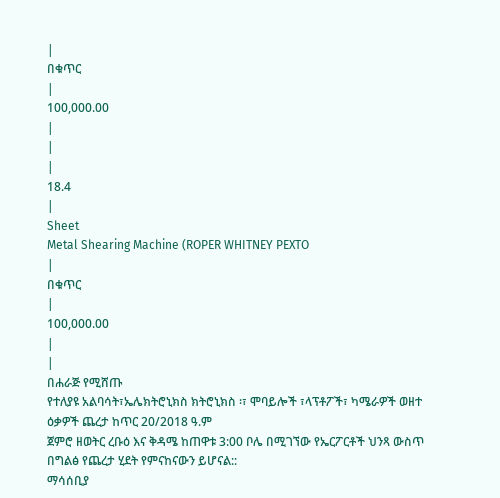|
በቁጥር
|
100,000.00
|
|
|
18.4
|
Sheet
Metal Shearing Machine (ROPER WHITNEY PEXTO
|
በቁጥር
|
100,000.00
|
|
በሐራጅ የሚሸጡ
የተለያዩ አልባሳት፣ኤሌክትሮኒክስ ክትሮኒክስ ፡፣ ሞባይሎች ፣ላፕቶፖች፣ ካሜራዎች ወዘተ ዕቃዎች ጨረታ ከጥር 20/2018 ዓ.ም
ጀምሮ ዘወትር ረቡዕ እና ቅዳሜ ከጠዋቱ 3:00 ቦሌ በሚገኘው የኤርፖርቶች ህንጻ ውስጥ በግልፅ የጨረታ ሂደት የምናከናውን ይሆናል::
ማሳሰቢያ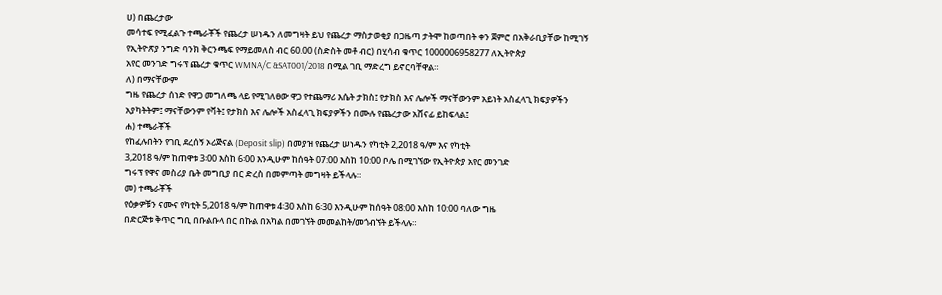ሀ) በጨረታው
መሳተፍ የሚፈልጉ ተጫራቾች የጨረታ ሠነዱን ለመግዛት ይህ የጨረታ ማስታወቂያ በጋዜጣ ታትሞ ከወጣበት ቀን ጀምሮ በአቅራቢያቸው ከሚገኝ
የኢትዮጽያ ንግድ ባንክ ቅርንጫፍ የማይመለስ ብር 60.00 (ስድስት መቶ ብር) በሂሳብ ቁጥር 1000006958277 ለኢትዮጵያ
አየር መንገድ ግሩፕ ጨረታ ቁጥር WMNA/C &SAT001/2018 በሚል ገቢ ማድረግ ይኖርባቸዋል።
ለ) በማናቸውም
ግዜ የጨረታ ሰነድ የዋጋ መግለጫ ላይ የሚገለፀው ዋጋ የተጨማሪ እሴት ታክስ፤ የታክስ እና ሌሎች ማናቸውንም አይነት አስፈላጊ ክፍያዎችን
አያካትትም፤ ማናቸውንም የቫት፤ የታክስ እና ሌሎች አስፈላጊ ክፍያዎችን በሙሉ የጨረታው አሸናፊ ይከፍላል፤
ሐ) ተጫራቾች
የከፈሉበትን የገቢ ደረሰኝ ኦሪጅናል (Deposit slip) በመያዝ የጨረታ ሠነዱን የካቲት 2,2018 ዓ/ም እና የካቲት
3,2018 ዓ/ም ከጠዋቱ 3፡00 እስከ 6፡00 እንዲሁም ከሰዓት 07:00 እስከ 10:00 ቦሌ በሚገኘው የኢትዮጵያ አየር መንገድ
ግሩፕ የዋና መስሪያ ቤት መግቢያ በር ድረስ በመምጣት መግዛት ይችላሉ።
መ) ተጫራቾች
የዕቃዎቹን ናሙና የካቲት 5,2018 ዓ/ም ከጠዋቱ 4፡30 እስከ 6፡30 እንዲሁም ከሰዓት 08:00 እስከ 10:00 ባለው ግዜ
በድርጅቱ ቅጥር ግቢ በቡልቡላ በር በኩል በአካል በመገኘት መመልከት/መጎብኘት ይችላሉ።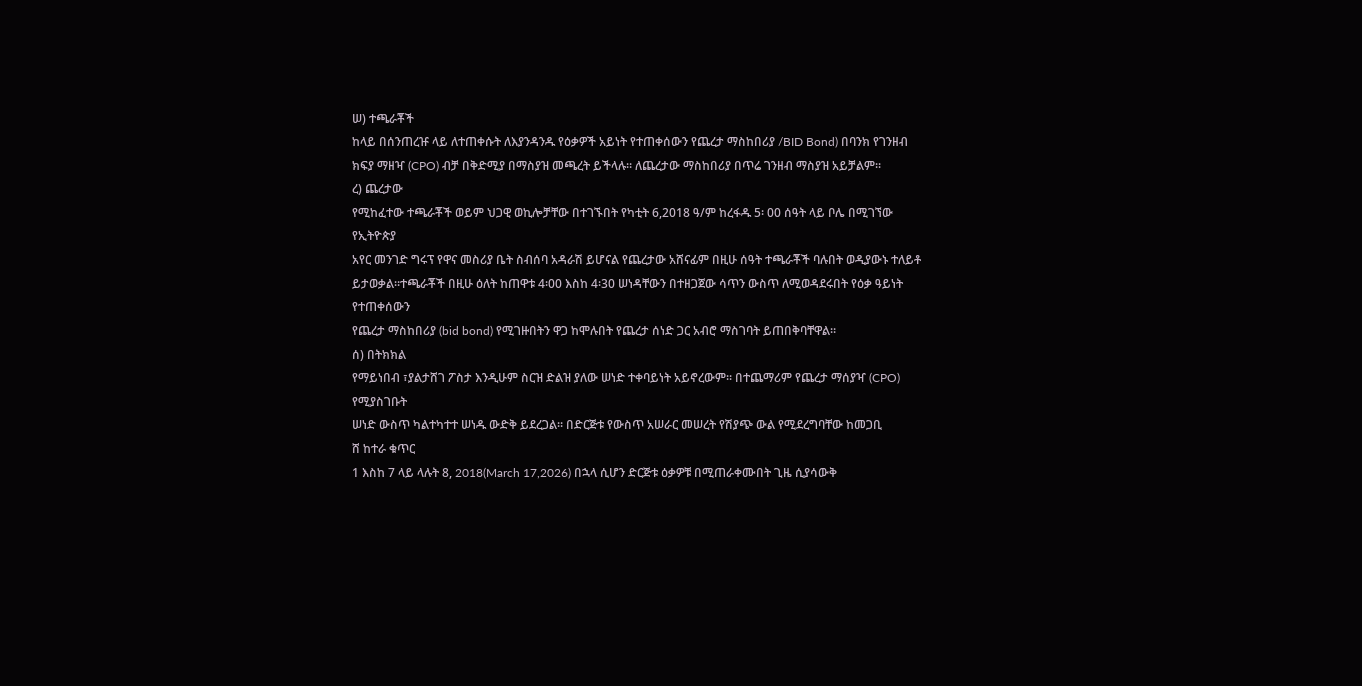ሠ) ተጫራቾች
ከላይ በሰንጠረዡ ላይ ለተጠቀሱት ለእያንዳንዱ የዕቃዎች አይነት የተጠቀሰውን የጨረታ ማስከበሪያ /BID Bond) በባንክ የገንዘብ
ክፍያ ማዘዣ (CPO) ብቻ በቅድሚያ በማስያዝ መጫረት ይችላሉ። ለጨረታው ማስከበሪያ በጥሬ ገንዘብ ማስያዝ አይቻልም፡፡
ረ) ጨረታው
የሚከፈተው ተጫራቾች ወይም ህጋዊ ወኪሎቻቸው በተገኙበት የካቲት 6,2018 ዓ/ም ከረፋዱ 5፡ 00 ሰዓት ላይ ቦሌ በሚገኘው የኢትዮጵያ
አየር መንገድ ግሩፕ የዋና መስሪያ ቤት ስብሰባ አዳራሽ ይሆናል የጨረታው አሸናፊም በዚሁ ሰዓት ተጫራቾች ባሉበት ወዲያውኑ ተለይቶ
ይታወቃል።ተጫራቾች በዚሁ ዕለት ከጠዋቱ 4፡00 እስከ 4፡30 ሠነዳቸውን በተዘጋጀው ሳጥን ውስጥ ለሚወዳደሩበት የዕቃ ዓይነት የተጠቀሰውን
የጨረታ ማስከበሪያ (bid bond) የሚገዙበትን ዋጋ ከሞሉበት የጨረታ ሰነድ ጋር አብሮ ማስገባት ይጠበቅባቸዋል።
ሰ) በትክክል
የማይነበብ ፣ያልታሸገ ፖስታ እንዲሁም ስርዝ ድልዝ ያለው ሠነድ ተቀባይነት አይኖረውም፡፡ በተጨማሪም የጨረታ ማሰያዣ (CPO) የሚያስገቡት
ሠነድ ውስጥ ካልተካተተ ሠነዱ ውድቅ ይደረጋል። በድርጅቱ የውስጥ አሠራር መሠረት የሽያጭ ውል የሚደረግባቸው ከመጋቢ
ሸ ከተራ ቁጥር
1 እስከ 7 ላይ ላሉት 8, 2018(March 17,2026) በኋላ ሲሆን ድርጅቱ ዕቃዎቹ በሚጠራቀሙበት ጊዜ ሲያሳውቅ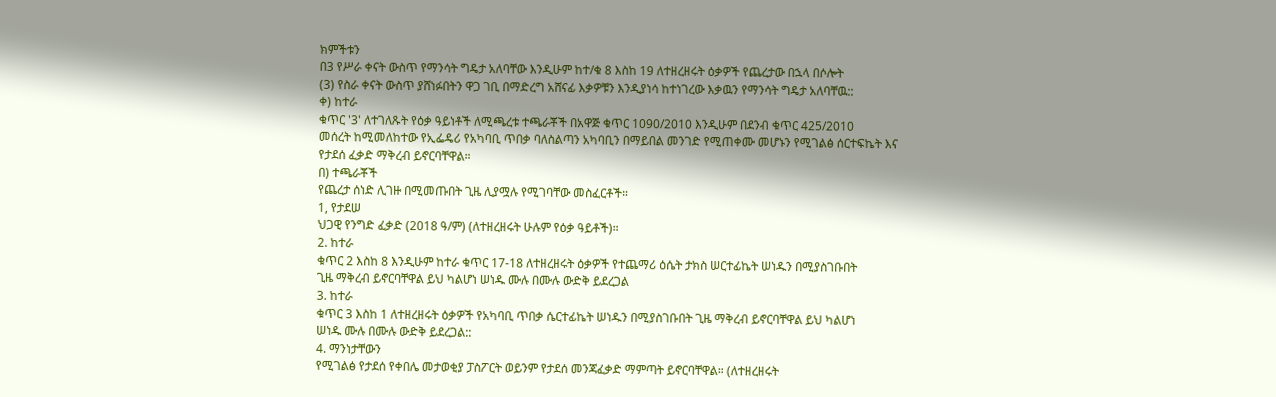ክምችቱን
በ3 የሥራ ቀናት ውስጥ የማንሳት ግዴታ አለባቸው እንዲሁም ከተ/ቁ 8 እስከ 19 ለተዘረዘሩት ዕቃዎች የጨረታው በኋላ በሶሎት
(3) የስራ ቀናት ውስጥ ያሸነፉበትን ዋጋ ገቢ በማድረግ አሸናፊ እቃዎቹን እንዲያነሳ ከተነገረው እቃዉን የማንሳት ግዴታ አለባቸዉ::
ቀ) ከተራ
ቁጥር '3' ለተገለጹት የዕቃ ዓይነቶች ለሚጫረቱ ተጫራቾች በአዋጅ ቁጥር 1090/2010 እንዲሁም በደንብ ቁጥር 425/2010
መሰረት ከሚመለከተው የኢፌዴሪ የአካባቢ ጥበቃ ባለስልጣን አካባቢን በማይበል መንገድ የሚጠቀሙ መሆኑን የሚገልፅ ሰርተፍኬት እና
የታደሰ ፈቃድ ማቅረብ ይኖርባቸዋል።
በ) ተጫራቾች
የጨረታ ሰነድ ሊገዙ በሚመጡበት ጊዜ ሊያሟሉ የሚገባቸው መስፈርቶች።
1, የታደሠ
ህጋዊ የንግድ ፈቃድ (2018 ዓ/ም) (ለተዘረዘሩት ሁሉም የዕቃ ዓይቶች)።
2. ከተራ
ቁጥር 2 እስከ 8 እንዲሁም ከተራ ቁጥር 17-18 ለተዘረዘሩት ዕቃዎች የተጨማሪ ዕሴት ታክስ ሠርተፊኬት ሠነዱን በሚያስገቡበት
ጊዜ ማቅረብ ይኖርባቸዋል ይህ ካልሆነ ሠነዱ ሙሉ በሙሉ ውድቅ ይደረጋል
3. ከተራ
ቁጥር 3 እስከ 1 ለተዘረዘሩት ዕቃዎች የአካባቢ ጥበቃ ሴርተፊኬት ሠነዱን በሚያስገቡበት ጊዜ ማቅረብ ይኖርባቸዋል ይህ ካልሆነ
ሠነዱ ሙሉ በሙሉ ውድቅ ይደረጋል::
4. ማንነታቸውን
የሚገልፅ የታደሰ የቀበሌ መታወቂያ ፓስፖርት ወይንም የታደሰ መንጃፈቃድ ማምጣት ይኖርባቸዋል። (ለተዘረዘሩት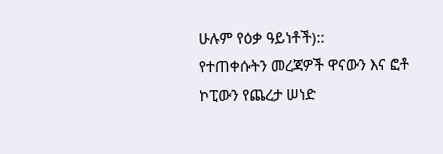ሁሉም የዕቃ ዓይነቶች)::
የተጠቀሱትን መረጃዎች ዋናውን እና ፎቶ ኮፒውን የጨረታ ሠነድ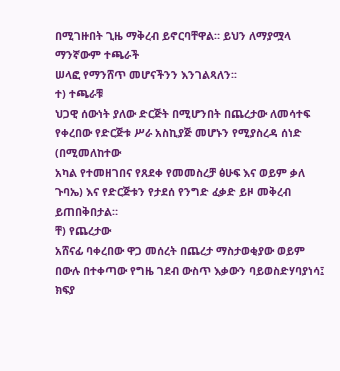በሚገዙበት ጊዜ ማቅረብ ይኖርባቸዋል። ይህን ለማያሟላ ማንኛውም ተጫራች
ሠላፎ የማንሸጥ መሆናችንን እንገልጻለን፡፡
ተ) ተጫራቹ
ህጋዊ ሰውነት ያለው ድርጅት በሚሆንበት በጨረታው ለመሳተፍ የቀረበው የድርጅቱ ሥራ አስኪያጅ መሆኑን የሚያስረዳ ሰነድ (በሚመለከተው
አካል የተመዘገበና የጸደቀ የመመስረቻ ፅሁፍ እና ወይም ቃለ ጉባኤ) እና የድርጅቱን የታደሰ የንግድ ፈቃድ ይዞ መቅረብ ይጠበቅበታል።
ቸ) የጨረታው
አሸናፊ ባቀረበው ዋጋ መሰረት በጨረታ ማስታወቂያው ወይም በውሉ በተቀጣው የግዜ ገደብ ውስጥ እቃውን ባይወስድሃባያነሳ፤ ክፍያ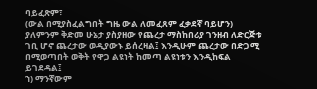ባይፈጽም፣
(ውል በሚያስፈልግበት ግዜ ውል ለመፈጸም ፈቃደኛ ባይሆን) ያለምንም ቅድመ ሁኔታ ያስያዘው የጨረታ ማስከበሪያ ገንዘብ ለድርጅቱ
ገቢ ሆኖ ጨረታው ወዲያውኑ ይሰረዛል፤ እንዲሁም ጨረታው በድጋሚ በሚወጣበት ወቅት የዋጋ ልዩነት ከመጣ ልዩነቱን እንዲከፍል ይገደዳል፤
ኀ) ማንኛውም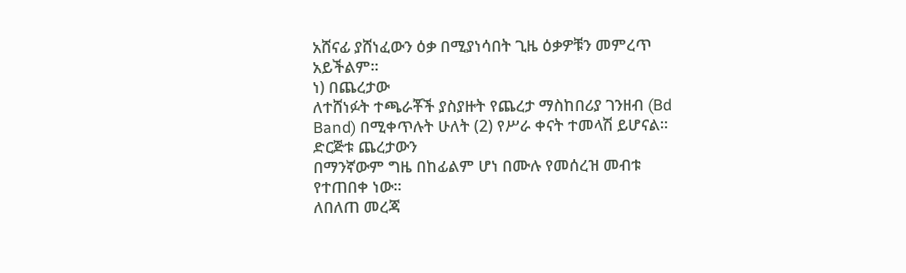አሸናፊ ያሸነፈውን ዕቃ በሚያነሳበት ጊዜ ዕቃዎቹን መምረጥ አይችልም፡፡
ነ) በጨረታው
ለተሸነፉት ተጫራቾች ያስያዙት የጨረታ ማስከበሪያ ገንዘብ (Bd Band) በሚቀጥሉት ሁለት (2) የሥራ ቀናት ተመላሽ ይሆናል።
ድርጅቱ ጨረታውን
በማንኛውም ግዜ በከፊልም ሆነ በሙሉ የመሰረዝ መብቱ የተጠበቀ ነው።
ለበለጠ መረጃ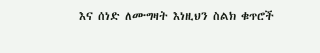እና ሰነድ ለሙግዛት እነዚህን ስልክ ቁጥሮች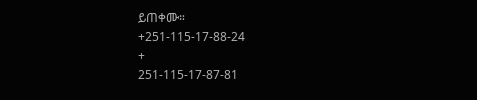ይጠቀሙ።
+251-115-17-88-24
+
251-115-17-87-81